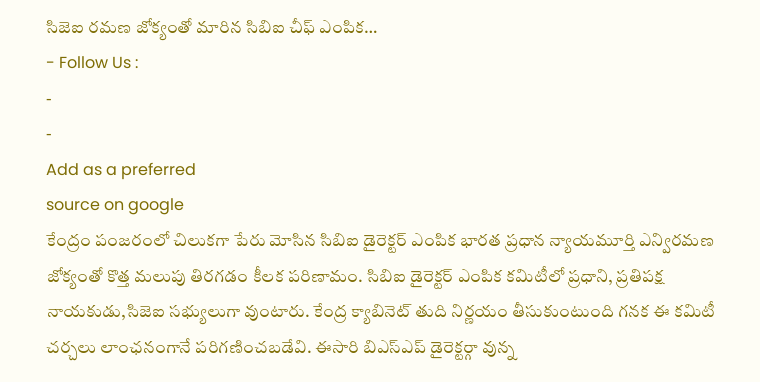సిజెఐ రమణ జోక్యంతో మారిన సిబిఐ చీఫ్ ఎంపిక…
- Follow Us :
-
-
Add as a preferred
source on google
కేంద్రం పంజరంలో చిలుకగా పేరు మోసిన సిబిఐ డైరెక్టర్ ఎంపిక భారత ప్రధాన న్యాయమూర్తి ఎన్విరమణ జోక్యంతో కొత్త మలుపు తిరగడం కీలక పరిణామం. సిబిఐ డైరెక్టర్ ఎంపిక కమిటీలో ప్రధాని, ప్రతిపక్ష నాయకుడు,సిజెఐ సభ్యులుగా వుంటారు. కేంద్ర క్యాబినెట్ తుది నిర్ణయం తీసుకుంటుంది గనక ఈ కమిటీ చర్చలు లాంఛనంగానే పరిగణించబడేవి. ఈసారి బిఎస్ఎప్ డైరెక్టర్గా వున్న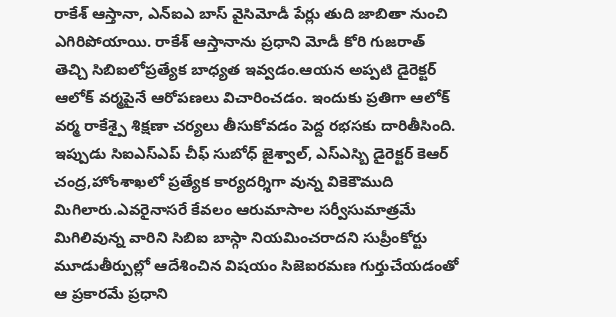రాకేశ్ ఆస్తానా, ఎన్ఐఎ బాస్ వైసిమోడీ పేర్లు తుది జాబితా నుంచి ఎగిరిపోయాయి. రాకేశ్ ఆస్తానాను ప్రధాని మోడీ కోరి గుజరాత్ తెచ్చి సిబిఐలోప్రత్యేక బాధ్యత ఇవ్వడం.ఆయన అప్పటి డైరెక్టర్ ఆలోక్ వర్మపైనే ఆరోపణలు విచారించడం. ఇందుకు ప్రతిగా ఆలోక్ వర్మ రాకేశ్పై శిక్షణా చర్యలు తీసుకోవడం పెద్ద రభసకు దారితీసింది. ఇప్పుడు సిఐఎస్ఎప్ చీఫ్ సుబోధ్ జైశ్వాల్, ఎస్ఎస్బి డైరెక్టర్ కెఆర్ చంద్ర,హోంశాఖలో ప్రత్యేక కార్యదర్శిగా వున్న వికెకౌముది మిగిలారు.ఎవరైనాసరే కేవలం ఆరుమాసాల సర్వీసుమాత్రమే మిగిలివున్న వారిని సిబిఐ బాస్గా నియమించరాదని సుప్రీంకోర్టు మూడుతీర్పుల్లో ఆదేశించిన విషయం సిజెఐరమణ గుర్తుచేయడంతో ఆ ప్రకారమే ప్రధాని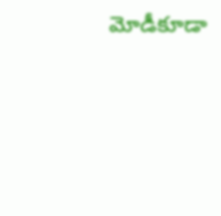మోడీకూడా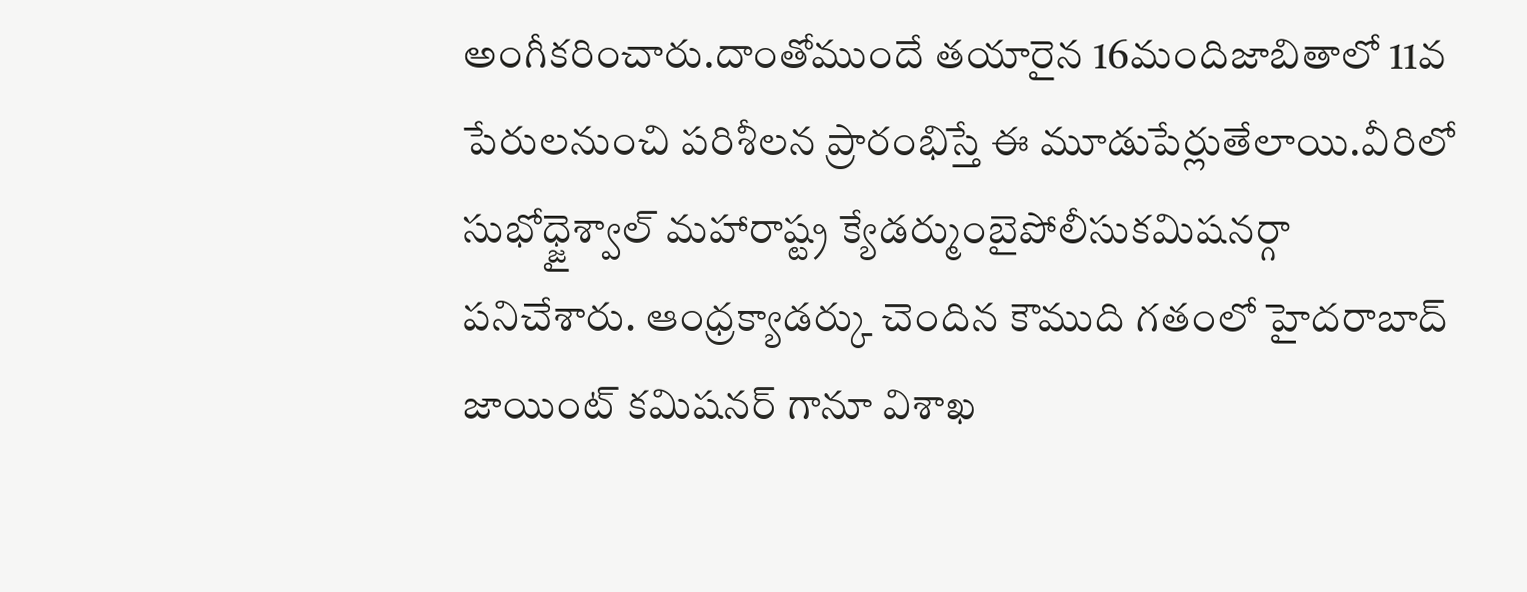అంగీకరించారు.దాంతోముందే తయారైన 16మందిజాబితాలో 11వ పేరులనుంచి పరిశీలన ప్రారంభిస్తే ఈ మూడుపేర్లుతేలాయి.వీరిలో సుభోధ్జైశ్వాల్ మహారాష్ట్ర క్యేడర్ముంబైపోలీసుకమిషనర్గా పనిచేశారు. ఆంధ్రక్యాడర్కు చెందిన కౌముది గతంలో హైదరాబాద్ జాయింట్ కమిషనర్ గానూ విశాఖ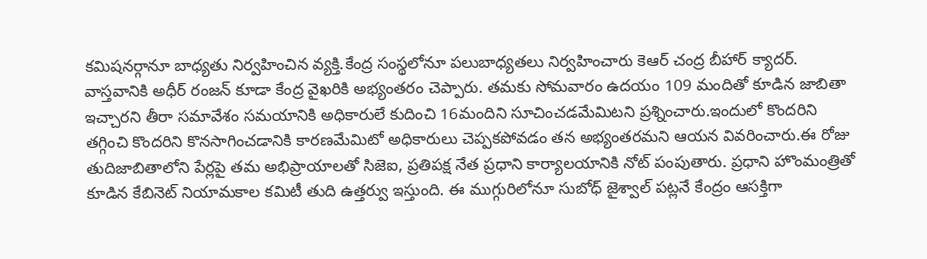కమిషనర్గానూ బాధ్యతు నిర్వహించిన వ్యక్తి.కేంద్ర సంస్థలోనూ పలుబాధ్యతలు నిర్వహించారు కెఆర్ చంద్ర బీహార్ క్యాదర్.
వాస్తవానికి అధీర్ రంజన్ కూడా కేంద్ర వైఖరికి అభ్యంతరం చెప్పారు. తమకు సోమవారం ఉదయం 109 మందితో కూడిన జాబితా ఇచ్చారని తీరా సమావేశం సమయానికి అధికారులే కుదించి 16మందిని సూచించడమేమిటని ప్రశ్నించారు.ఇందులో కొందరిని తగ్గించి కొందరిని కొనసాగించడానికి కారణమేమిటో అధికారులు చెప్పకపోవడం తన అభ్యంతరమని ఆయన వివరించారు.ఈ రోజు తుదిజాబితాలోని పేర్లపై తమ అభిప్రాయాలతో సిజెఐ, ప్రతిపక్ష నేత ప్రధాని కార్యాలయానికి నోట్ పంపుతారు. ప్రధాని హొంమంత్రితో కూడిన కేబినెట్ నియామకాల కమిటీ తుది ఉత్తర్వు ఇస్తుంది. ఈ ముగ్గురిలోనూ సుబోధ్ జైశ్వాల్ పట్లనే కేంద్రం ఆసక్తిగా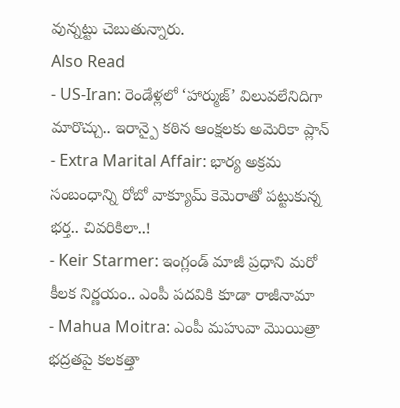వున్నట్టు చెబుతున్నారు.
Also Read
- US-Iran: రెండేళ్లలో ‘హార్ముజ్’ విలువలేనిదిగా మారొచ్చు.. ఇరాన్పై కఠిన ఆంక్షలకు అమెరికా ప్లాన్
- Extra Marital Affair: భార్య అక్రమ సంబంధాన్ని రోబో వాక్యూమ్ కెమెరాతో పట్టుకున్న భర్త.. చివరికిలా..!
- Keir Starmer: ఇంగ్లండ్ మాజీ ప్రధాని మరో కీలక నిర్ణయం.. ఎంపీ పదవికి కూడా రాజీనామా
- Mahua Moitra: ఎంపీ మహువా మొయిత్రా భద్రతపై కలకత్తా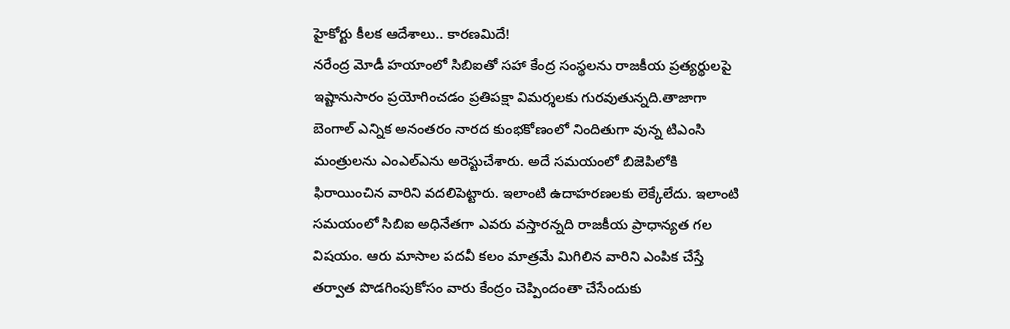హైకోర్టు కీలక ఆదేశాలు.. కారణమిదే!
నరేంద్ర మోడీ హయాంలో సిబిఐతో సహా కేంద్ర సంస్థలను రాజకీయ ప్రత్యర్థులపై ఇష్టానుసారం ప్రయోగించడం ప్రతిపక్షా విమర్శలకు గురవుతున్నది.తాజాగా బెంగాల్ ఎన్నిక అనంతరం నారద కుంభకోణంలో నిందితుగా వున్న టిఎంసి మంత్రులను ఎంఎల్ఎను అరెస్టుచేశారు. అదే సమయంలో బిజెపిలోకి ఫిరాయించిన వారిని వదలిపెట్టారు. ఇలాంటి ఉదాహరణలకు లెక్కేలేదు. ఇలాంటి సమయంలో సిబిఐ అధినేతగా ఎవరు వస్తారన్నది రాజకీయ ప్రాధాన్యత గల విషయం. ఆరు మాసాల పదవీ కలం మాత్రమే మిగిలిన వారిని ఎంపిక చేస్తే తర్వాత పొడగింపుకోసం వారు కేంద్రం చెప్పిందంతా చేసేందుకు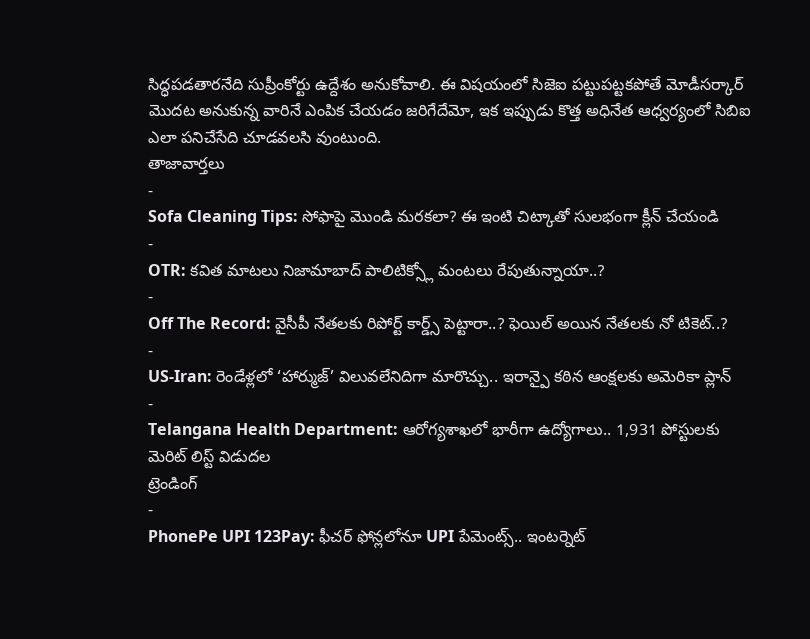సిద్ధపడతారనేది సుప్రీంకోర్టు ఉద్దేశం అనుకోవాలి. ఈ విషయంలో సిజెఐ పట్టుపట్టకపోతే మోడీసర్కార్ మొదట అనుకున్న వారినే ఎంపిక చేయడం జరిగేదేమో, ఇక ఇప్పుడు కొత్త అధినేత ఆధ్వర్యంలో సిబిఐ ఎలా పనిచేసేది చూడవలసి వుంటుంది.
తాజావార్తలు
-
Sofa Cleaning Tips: సోఫాపై మొండి మరకలా? ఈ ఇంటి చిట్కాతో సులభంగా క్లీన్ చేయండి
-
OTR: కవిత మాటలు నిజామాబాద్ పాలిటిక్స్లో మంటలు రేపుతున్నాయా..?
-
Off The Record: వైసీపీ నేతలకు రిపోర్ట్ కార్డ్స్ పెట్టారా..? ఫెయిల్ అయిన నేతలకు నో టికెట్..?
-
US-Iran: రెండేళ్లలో ‘హార్ముజ్’ విలువలేనిదిగా మారొచ్చు.. ఇరాన్పై కఠిన ఆంక్షలకు అమెరికా ప్లాన్
-
Telangana Health Department: ఆరోగ్యశాఖలో భారీగా ఉద్యోగాలు.. 1,931 పోస్టులకు మెరిట్ లిస్ట్ విడుదల
ట్రెండింగ్
-
PhonePe UPI 123Pay: ఫీచర్ ఫోన్లలోనూ UPI పేమెంట్స్.. ఇంటర్నెట్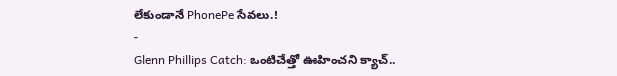లేకుండానే PhonePe సేవలు.!
-
Glenn Phillips Catch: ఒంటిచేత్తో ఊహించని క్యాచ్..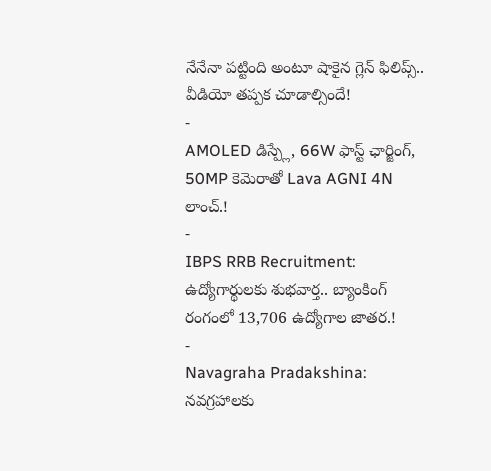నేనేనా పట్టింది అంటూ షాకైన గ్లెన్ ఫిలిప్స్.. వీడియో తప్పక చూడాల్సిందే!
-
AMOLED డిస్ప్లే, 66W ఫాస్ట్ ఛార్జింగ్, 50MP కెమెరాతో Lava AGNI 4N లాంచ్.!
-
IBPS RRB Recruitment: ఉద్యోగార్థులకు శుభవార్త.. బ్యాంకింగ్ రంగంలో 13,706 ఉద్యోగాల జాతర.!
-
Navagraha Pradakshina: నవగ్రహాలకు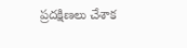ప్రదక్షిణలు చేశాక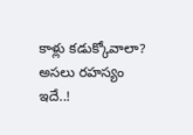కాళ్లు కడుక్కోవాలా? అసలు రహస్యం ఇదే..!